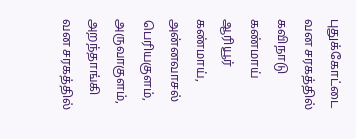புதுக்கோட்டை வன சரகத்தில் கவிநாடு கண்மாய் ஆரியூர் கண்மாய், அன்னவாசல் பெரியகுளம், அருவாகுளம், அறந்தாங்கி வன சரகத்தில்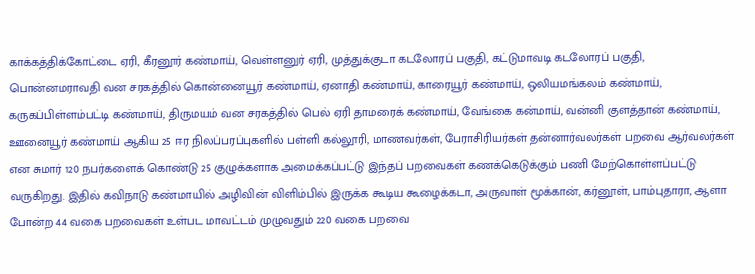காக்கத்திக்கோட்டை ஏரி, கீரனூர் கண்மாய், வெள்ளனுர் ஏரி, முத்துக்குடா கடலோரப் பகுதி, கட்டுமாவடி கடலோரப் பகுதி, பொன்னமராவதி வன சரகத்தில் கொன்னையூர் கண்மாய், ஏனாதி கண்மாய், காரையூர் கண்மாய், ஒலியமங்கலம் கண்மாய், கருகப்பிள்ளம்பட்டி கண்மாய், திருமயம் வன சரகத்தில் பெல் ஏரி தாமரைக் கண்மாய், வேங்கை கன்மாய், வன்னி குளத்தான் கண்மாய், ஊனையூர் கண்மாய் ஆகிய 25 ஈர நிலப்பரப்புகளில் பள்ளி கல்லூரி, மாணவர்கள், பேராசிரியர்கள் தன்னார்வலர்கள் பறவை ஆர்வலர்கள் என சுமார் 120 நபர்களைக் கொண்டு 25 குழுக்களாக அமைக்கப்பட்டு இந்தப் பறவைகள் கணக்கெடுக்கும் பணி மேற்கொள்ளப்பட்டு வருகிறது. இதில் கவிநாடு கண்மாயில் அழிவின் விளிம்பில் இருக்க கூடிய கூழைக்கடா, அருவாள் மூக்கான், கர்னூள், பாம்புதாரா, ஆளா போன்ற 44 வகை பறவைகள் உள்பட மாவட்டம் முழுவதும் 220 வகை பறவை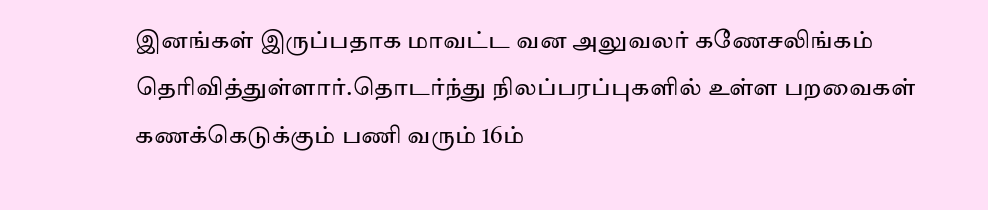இனங்கள் இருப்பதாக மாவட்ட வன அலுவலர் கணேசலிங்கம் தெரிவித்துள்ளார்.தொடர்ந்து நிலப்பரப்புகளில் உள்ள பறவைகள் கணக்கெடுக்கும் பணி வரும் 16ம்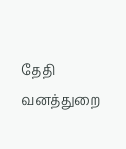தேதி வனத்துறை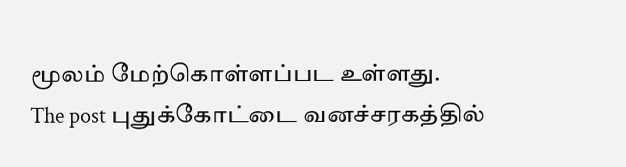மூலம் மேற்கொள்ளப்பட உள்ளது.
The post புதுக்கோட்டை வனச்சரகத்தில்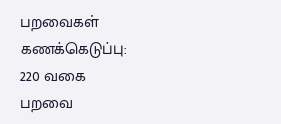பறவைகள் கணக்கெடுப்பு: 220 வகை பறவை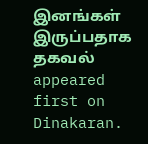இனங்கள் இருப்பதாக தகவல் appeared first on Dinakaran.